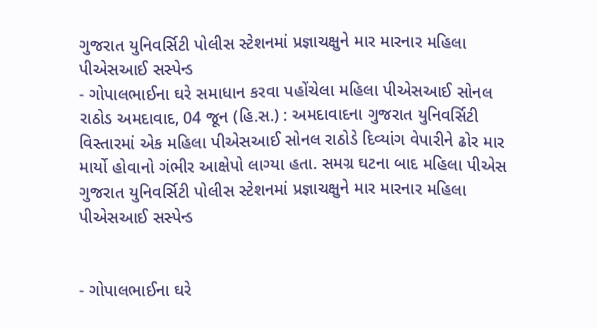ગુજરાત યુનિવર્સિટી પોલીસ સ્ટેશનમાં પ્રજ્ઞાચક્ષુને માર મારનાર મહિલા પીએસઆઈ સસ્પેન્ડ
- ગોપાલભાઈના ઘરે સમાધાન કરવા પહોંચેલા મહિલા પીએસઆઈ સોનલ રાઠોડ અમદાવાદ, 04 જૂન (હિ.સ.) : અમદાવાદના ગુજરાત યુનિવર્સિટી વિસ્તારમાં એક મહિલા પીએસઆઈ સોનલ રાઠોડે દિવ્યાંગ વેપારીને ઢોર માર માર્યો હોવાનો ગંભીર આક્ષેપો લાગ્યા હતા. સમગ્ર ઘટના બાદ મહિલા પીએસ
ગુજરાત યુનિવર્સિટી પોલીસ સ્ટેશનમાં પ્રજ્ઞાચક્ષુને માર મારનાર મહિલા પીએસઆઈ સસ્પેન્ડ


- ગોપાલભાઈના ઘરે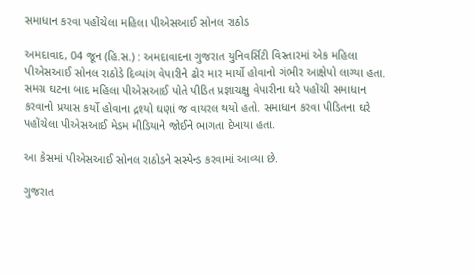સમાધાન કરવા પહોંચેલા મહિલા પીએસઆઈ સોનલ રાઠોડ

અમદાવાદ, 04 જૂન (હિ.સ.) : અમદાવાદના ગુજરાત યુનિવર્સિટી વિસ્તારમાં એક મહિલા પીએસઆઈ સોનલ રાઠોડે દિવ્યાંગ વેપારીને ઢોર માર માર્યો હોવાનો ગંભીર આક્ષેપો લાગ્યા હતા. સમગ્ર ઘટના બાદ મહિલા પીએસઆઈ પોતે પીડિત પ્રજ્ઞાચક્ષુ વેપારીના ઘરે પહોંચી સમાધાન કરવાનો પ્રયાસ કર્યો હોવાના દ્રશ્યો ઘણાં જ વાયરલ થયો હતો. સમાધાન કરવા પીડિતના ઘરે પહોંચેલા પીએસઆઈ મેડમ મીડિયાને જોઈને ભાગતા દેખાયા હતા.

આ કેસમાં પીએસઆઈ સોનલ રાઠોડને સસ્પેન્ડ કરવામાં આવ્યા છે.

ગુજરાત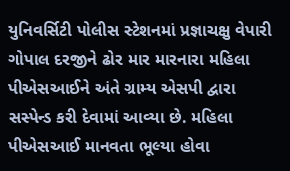યુનિવર્સિટી પોલીસ સ્ટેશનમાં પ્રજ્ઞાચક્ષુ વેપારી ગોપાલ દરજીને ઢોર માર મારનારા મહિલા પીએસઆઈને અંતે ગ્રામ્ય એસપી દ્વારા સસ્પેન્ડ કરી દેવામાં આવ્યા છે. મહિલા પીએસઆઈ માનવતા ભૂલ્યા હોવા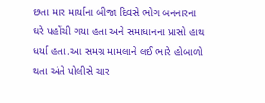છતા માર માર્યાના બીજા દિવસે ભોગ બનનારના ઘરે પહોંચી ગયા હતા અને સમાધાનના પ્રાસો હાથ ધર્યા હતા.આ સમગ્ર મામલાને લઈ ભારે હોબાળો થતા અંતે પોલીસે ચાર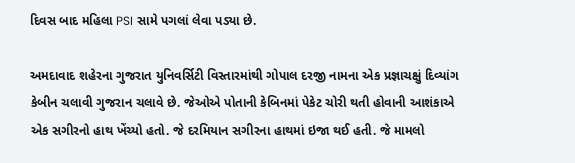દિવસ બાદ મહિલા PSI સામે પગલાં લેવા પડ્યા છે.

અમદાવાદ શહેરના ગુજરાત યુનિવર્સિટી વિસ્તારમાંથી ગોપાલ દરજી નામના એક પ્રજ્ઞાચક્ષું દિવ્યાંગ કેબીન ચલાવી ગુજરાન ચલાવે છે. જેઓએ પોતાની કેબિનમાં પેકેટ ચોરી થતી હોવાની આશંકાએ એક સગીરનો હાથ ખેંચ્યો હતો. જે દરમિયાન સગીરના હાથમાં ઇજા થઈ હતી. જે મામલો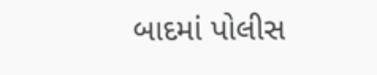બાદમાં પોલીસ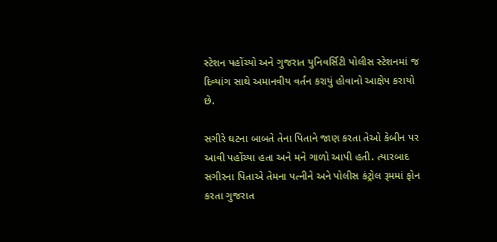સ્ટેશન પહોંચ્યો અને ગુજરાત યુનિવર્સિટી પોલીસ સ્ટેશનમાં જ દિવ્યાંગ સાથે અમાનવીય વર્તન કરાયું હોવાનો આક્ષેપ કરાયો છે.

સગીરે ઘટના બાબતે તેના પિતાને જાણ કરતા તેઓ કેબીન પર આવી પહોંચ્યા હતા અને મને ગાળો આપી હતી. ત્યારબાદ સગીરના પિતાએ તેમના પત્નીને અને પોલીસ કંટ્રોલ રૂમમાં ફોન કરતા ગુજરાત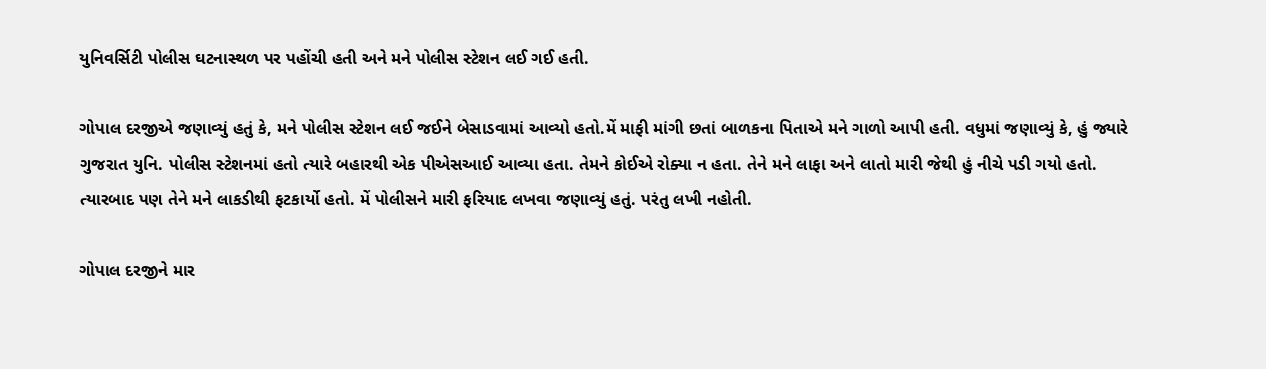યુનિવર્સિટી પોલીસ ઘટનાસ્થળ પર પહોંચી હતી અને મને પોલીસ સ્ટેશન લઈ ગઈ હતી.

ગોપાલ દરજીએ જણાવ્યું હતું કે, મને પોલીસ સ્ટેશન લઈ જઈને બેસાડવામાં આવ્યો હતો.મેં માફી માંગી છતાં બાળકના પિતાએ મને ગાળો આપી હતી. વધુમાં જણાવ્યું કે, હું જ્યારે ગુજરાત યુનિ. પોલીસ સ્ટેશનમાં હતો ત્યારે બહારથી એક પીએસઆઈ આવ્યા હતા. તેમને કોઈએ રોક્યા ન હતા. તેને મને લાફા અને લાતો મારી જેથી હું નીચે પડી ગયો હતો. ત્યારબાદ પણ તેને મને લાકડીથી ફટકાર્યો હતો. મેં પોલીસને મારી ફરિયાદ લખવા જણાવ્યું હતું. પરંતુ લખી નહોતી.

ગોપાલ દરજીને માર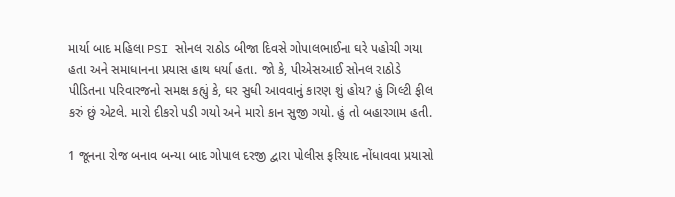માર્યા બાદ મહિલા PSI સોનલ રાઠોડ બીજા દિવસે ગોપાલભાઈના ઘરે પહોચી ગયા હતા અને સમાધાનના પ્રયાસ હાથ ધર્યા હતા. જો કે, પીએસઆઈ સોનલ રાઠોડે પીડિતના પરિવારજનો સમક્ષ કહ્યું કે, ઘર સુધી આવવાનું કારણ શું હોય? હું ગિલ્ટી ફીલ કરું છું એટલે. મારો દીકરો પડી ગયો અને મારો કાન સુજી ગયો. હું તો બહારગામ હતી.

1 જૂનના રોજ બનાવ બન્યા બાદ ગોપાલ દરજી દ્વારા પોલીસ ફરિયાદ નોંધાવવા પ્રયાસો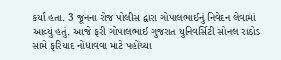કર્યા હતા. 3 જૂનના રોજ પોલીસ દ્વારા ગોપાલભાઈનું નિવેદન લેવામાં આવ્યું હતું. આજે ફરી ગોપાલભાઈ ગુજરાત યુનિવર્સિટી સોનલ રાઠોડ સામે ફરિયાદ નોંધાવવા માટે પહોંચ્યા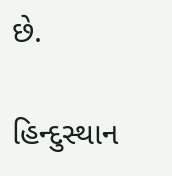છે.

હિન્દુસ્થાન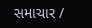સમાચાર /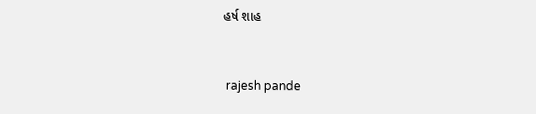હર્ષ શાહ


 rajesh pande